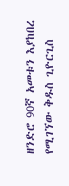ዘንድሮ 90ኛ አመቱን እያከበረ የሚገኘው ቅዱስ ጊዮርጊስ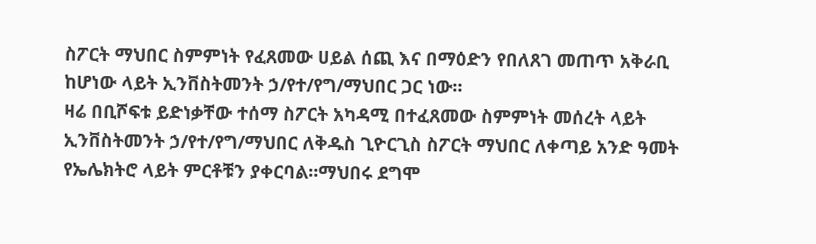ስፖርት ማህበር ስምምነት የፈጸመው ሀይል ሰጪ እና በማዕድን የበለጸገ መጠጥ አቅራቢ ከሆነው ላይት ኢንቨስትመንት ኃ/የተ/የግ/ማህበር ጋር ነው።
ዛሬ በቢሾፍቱ ይድነቃቸው ተሰማ ስፖርት አካዳሚ በተፈጸመው ስምምነት መሰረት ላይት ኢንቨስትመንት ኃ/የተ/የግ/ማህበር ለቅዱስ ጊዮርጊስ ስፖርት ማህበር ለቀጣይ አንድ ዓመት የኤሌክትሮ ላይት ምርቶቹን ያቀርባል።ማህበሩ ደግሞ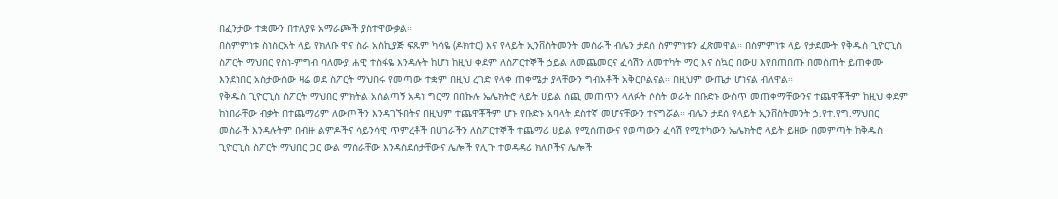በፈንታው ተቋሙን በተለያዩ አማራጮች ያስተዋውቃል።
በስምምነቱ ስነስርአት ላይ የክለቡ ዋና ስራ አስኪያጅ ፍጹም ካሳዬ (ዶክተር) እና የላይት ኢንቨስትመንት መስራች ብሌን ታደሰ ስምምነቱን ፈጽመዋል። በስምምነቱ ላይ የታደሙት የቅዱስ ጊዮርጊስ ስፖርት ማህበር የስነ-ምግብ ባለሙያ ሐዊ ተስፋዬ እንዳሉት ከሆነ ከዚህ ቀደም ለስፖርተኞች ኃይል ለመጨመርና ፈሳሽን ለመተካት ማር እና ስኳር በውሀ እየበጠበጡ በመስጠት ይጠቀሙ እንደነበር አስታውሰው ዛሬ ወደ ስፖርት ማህበሩ የመጣው ተቋም በዚህ ረገድ የላቀ ጠቀሜታ ያላቸውን ግብአቶች አቅርቦልናል። በዚህም ውጤታ ሆነናል ብለዋል።
የቅዱስ ጊዮርጊስ ስፖርት ማህበር ምክትል አሰልጣኝ አዳነ ግርማ በበኩሉ ኤሌክትሮ ላይት ሀይል ሰጪ መጠጥን ላለፉት ሶስት ወራት በቡድኑ ውስጥ መጠቀማቸውንና ተጨዋቾችም ከዚህ ቀደም ከነበራቸው ብቃት በተጨማሪም ለውጦችን እንዳገኙበትና በዚህም ተጨዋቾችም ሆኑ የቡድኑ አባላት ደስተኛ መሆናቸውን ተናግሯል። ብሌን ታደሰ የላይት ኢንቨስትመንት ኃ.የተ.የግ.ማህበር መስራች እንዳሉትም በብዙ ልምዶችና ሳይንሳዊ ጥምረቶች በሀገራችን ለስፖርተኞች ተጨማሪ ሀይል የሚሰጠውና የወጣውን ፈሳሽ የሚተካውን ኤሌክትሮ ላይት ይዘው በመምጣት ከቅዱስ ጊዮርጊስ ስፖርት ማህበር ጋር ውል ማሰራቸው እንዳስደሰታቸውና ሌሎች የሊጉ ተወዳዳሪ ክለቦችና ሌሎች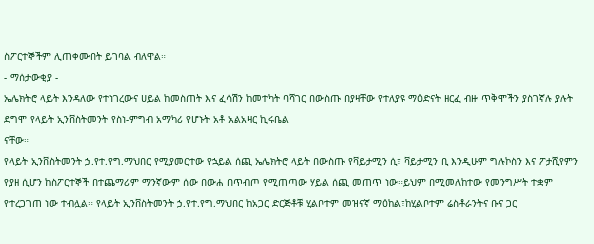ስፖርተኞችም ሊጠቀሙበት ይገባል ብለዋል።
- ማሰታውቂያ -
ኤሌክትሮ ላይት እንዳለው የተነገረውና ሀይል ከመስጠት እና ፈሳሽን ከመተካት ባሻገር በውስጡ በያዛቸው የተለያዩ ማዕድናት ዘርፈ ብዙ ጥቅሞችን ያስገኛሉ ያሉት ደግሞ የላይት ኢንቨስትመንት የስነ-ምግብ አማካሪ የሆኑት አቶ አልአዛር ኪሩቤል
ናቸው።
የላይት ኢንቨስትመንት ኃ.የተ.የግ.ማህበር የሚያመርተው የኋይል ሰጪ ኤሌክትሮ ላይት በውስጡ የቫይታሚን ሲ፣ ቫይታሚን ቢ እንዲሁም ግሉኮስን እና ፖታሺየምን የያዘ ሲሆን ከስፖርተኞች በተጨማሪም ማንኛውም ሰው በውሐ በጥብጦ የሚጠጣው ሃይል ሰጪ መጠጥ ነው።ይህም በሚመለከተው የመንግሥት ተቋም የተረጋገጠ ነው ተብሏል። የላይት ኢንቨስትመንት ኃ.የተ.የግ.ማህበር ከአጋር ድርጅቶቹ ሂልቦተም መዝናኛ ማዕከል፣ከሂልቦተም ሬስቶራንትና ቡና ጋር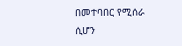በመተባበር የሚሰራ ሲሆን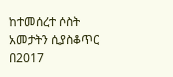ከተመሰረተ ሶስት አመታትን ሲያስቆጥር በ2017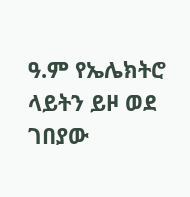ዓ.ም የኤሌክትሮ ላይትን ይዞ ወደ ገበያው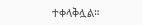ተቀላቅሏል።